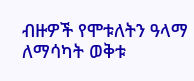ብዙዎች የሞቱለትን ዓላማ ለማሳካት ወቅቱ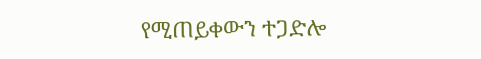የሚጠይቀውን ተጋድሎ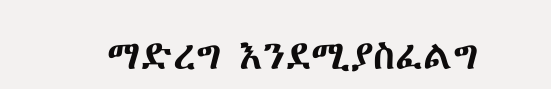ማድረግ እንደሚያስፈልግ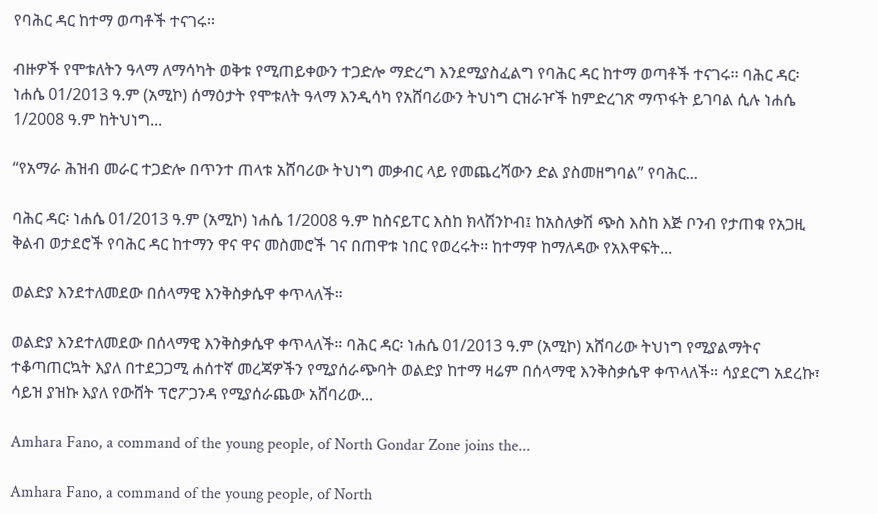የባሕር ዳር ከተማ ወጣቶች ተናገሩ፡፡

ብዙዎች የሞቱለትን ዓላማ ለማሳካት ወቅቱ የሚጠይቀውን ተጋድሎ ማድረግ እንደሚያስፈልግ የባሕር ዳር ከተማ ወጣቶች ተናገሩ፡፡ ባሕር ዳር፡ ነሐሴ 01/2013 ዓ.ም (አሚኮ) ሰማዕታት የሞቱለት ዓላማ እንዲሳካ የአሸባሪውን ትህነግ ርዝራዦች ከምድረገጽ ማጥፋት ይገባል ሲሉ ነሐሴ 1/2008 ዓ.ም ከትህነግ...

“የአማራ ሕዝብ መራር ተጋድሎ በጥንተ ጠላቱ አሸባሪው ትህነግ መቃብር ላይ የመጨረሻውን ድል ያስመዘግባል” የባሕር...

ባሕር ዳር፡ ነሐሴ 01/2013 ዓ.ም (አሚኮ) ነሐሴ 1/2008 ዓ.ም ከስናይፐር እስከ ክላሽንኮብ፤ ከአስለቃሽ ጭስ እስከ እጅ ቦንብ የታጠቁ የአጋዚ ቅልብ ወታደሮች የባሕር ዳር ከተማን ዋና ዋና መስመሮች ገና በጠዋቱ ነበር የወረሩት፡፡ ከተማዋ ከማለዳው የአእዋፍት...

ወልድያ እንደተለመደው በሰላማዊ እንቅስቃሴዋ ቀጥላለች።

ወልድያ እንደተለመደው በሰላማዊ እንቅስቃሴዋ ቀጥላለች። ባሕር ዳር፡ ነሐሴ 01/2013 ዓ.ም (አሚኮ) አሸባሪው ትህነግ የሚያልማትና ተቆጣጠርኳት እያለ በተደጋጋሚ ሐሰተኛ መረጃዎችን የሚያሰራጭባት ወልድያ ከተማ ዛሬም በሰላማዊ እንቅስቃሴዋ ቀጥላለች። ሳያደርግ አደረኩ፣ ሳይዝ ያዝኩ እያለ የውሸት ፕሮፖጋንዳ የሚያሰራጨው አሸባሪው...

Amhara Fano, a command of the young people, of North Gondar Zone joins the...

Amhara Fano, a command of the young people, of North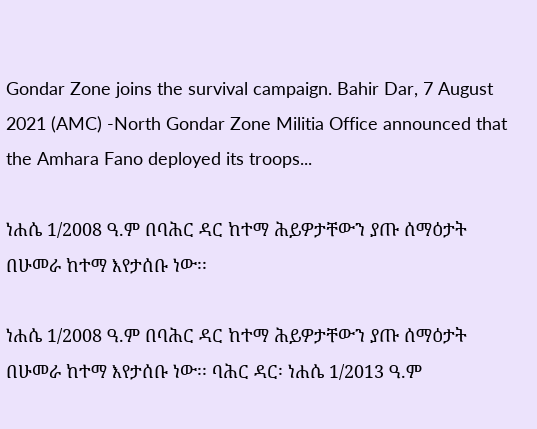Gondar Zone joins the survival campaign. Bahir Dar, 7 August 2021 (AMC) -North Gondar Zone Militia Office announced that the Amhara Fano deployed its troops...

ነሐሴ 1/2008 ዓ.ም በባሕር ዳር ከተማ ሕይዎታቸውን ያጡ ሰማዕታት በሁመራ ከተማ እየታሰቡ ነው፡፡

ነሐሴ 1/2008 ዓ.ም በባሕር ዳር ከተማ ሕይዎታቸውን ያጡ ሰማዕታት በሁመራ ከተማ እየታሰቡ ነው፡፡ ባሕር ዳር፡ ነሐሴ 1/2013 ዓ.ም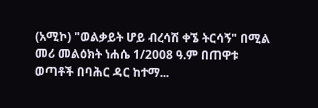(አሚኮ) "ወልቃይት ሆይ ብረሳሽ ቀኜ ትርሳኝ" በሚል መሪ መልዕክት ነሐሴ 1/2008 ዓ.ም በጠዋቱ ወጣቶች በባሕር ዳር ከተማ...